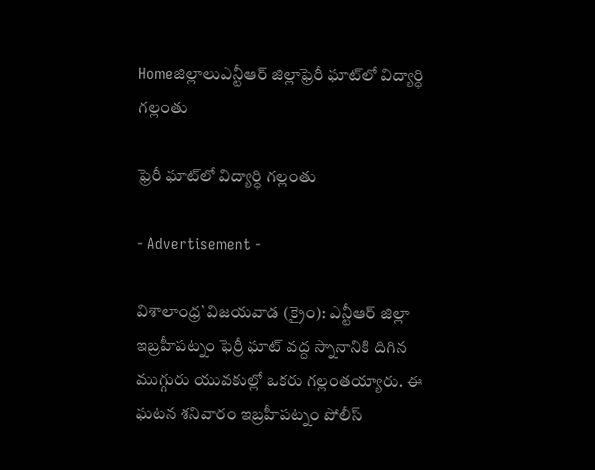Homeజిల్లాలుఎన్టీఆర్ జిల్లాఫ్రెరీ ఘాట్‌లో విద్యార్ధి గల్లంతు

ఫ్రెరీ ఘాట్‌లో విద్యార్ధి గల్లంతు

- Advertisement -

విశాలాంధ్ర`విజయవాడ (క్రైం): ఎన్టీఆర్‌ జిల్లా ఇబ్రహీపట్నం ఫెర్రీ ఘాట్‌ వద్ద స్నానానికి దిగిన ముగ్గురు యువకుల్లో ఒకరు గల్లంతయ్యారు. ఈ ఘటన శనివారం ఇబ్రహీపట్నం పోలీస్‌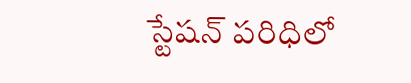స్టేషన్‌ పరిధిలో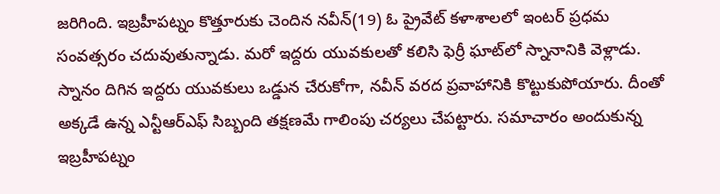జరిగింది. ఇబ్రహీపట్నం కొత్తూరుకు చెందిన నవీన్‌(19) ఓ ప్రైవేట్‌ కళాశాలలో ఇంటర్‌ ప్రధమ సంవత్సరం చదువుతున్నాడు. మరో ఇద్దరు యువకులతో కలిసి ఫెర్రీ ఘాట్‌లో స్నానానికి వెళ్లాడు. స్నానం దిగిన ఇద్దరు యువకులు ఒడ్డున చేరుకోగా, నవీన్‌ వరద ప్రవాహానికి కొట్టుకుపోయారు. దీంతో అక్కడే ఉన్న ఎన్టీఆర్‌ఎఫ్‌ సిబ్బంది తక్షణమే గాలింపు చర్యలు చేపట్టారు. సమాచారం అందుకున్న ఇబ్రహీపట్నం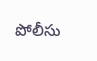పోలీసు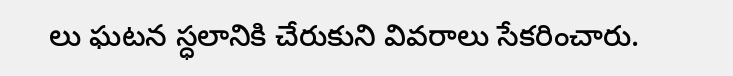లు ఘటన స్ధలానికి చేరుకుని వివరాలు సేకరించారు.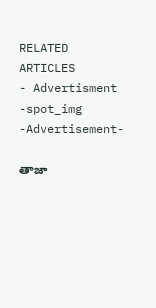RELATED ARTICLES
- Advertisment -spot_img
-Advertisement-

తాజా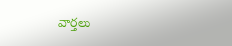వార్తలు